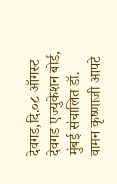देवगड,दि.०८ ऑगस्ट
देवगड एज्युकेशन बोर्ड, मुंबई संचालित डॉ. वामन कृष्णाजी आपटे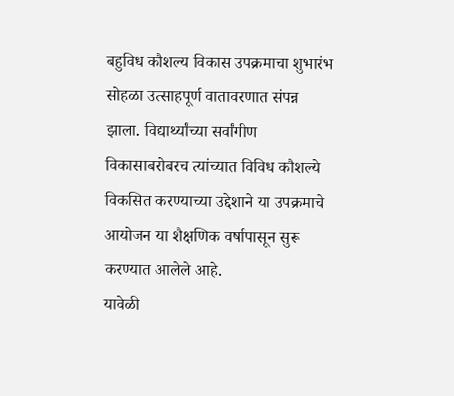बहुविध कौशल्य विकास उपक्रमाचा शुभारंभ सोहळा उत्साहपूर्ण वातावरणात संपन्न झाला. विद्यार्थ्यांच्या सर्वांगीण विकासाबरोबरच त्यांच्यात विविध कौशल्ये विकसित करण्याच्या उद्देशाने या उपक्रमाचे आयोजन या शैक्षणिक वर्षापासून सुरू करण्यात आलेले आहे.
यावेळी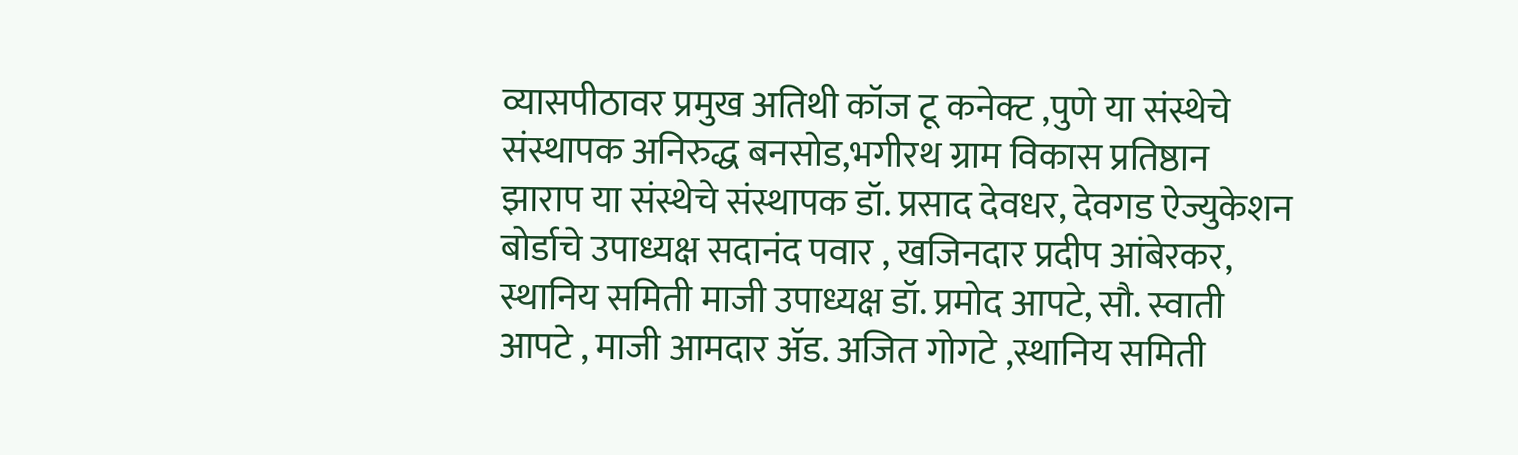व्यासपीठावर प्रमुख अतिथी कॉज टू कनेक्ट ,पुणे या संस्थेचे संस्थापक अनिरुद्ध बनसोड,भगीरथ ग्राम विकास प्रतिष्ठान झाराप या संस्थेचे संस्थापक डॉ. प्रसाद देवधर, देवगड ऐज्युकेशन बोर्डाचे उपाध्यक्ष सदानंद पवार , खजिनदार प्रदीप आंबेरकर, स्थानिय समिती माजी उपाध्यक्ष डॉ. प्रमोद आपटे, सौ. स्वाती आपटे , माजी आमदार ॲड. अजित गोगटे ,स्थानिय समिती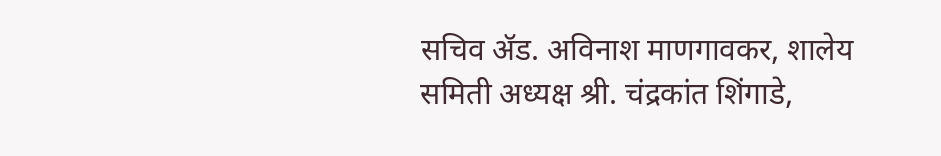सचिव ॲड. अविनाश माणगावकर, शालेय समिती अध्यक्ष श्री. चंद्रकांत शिंगाडे,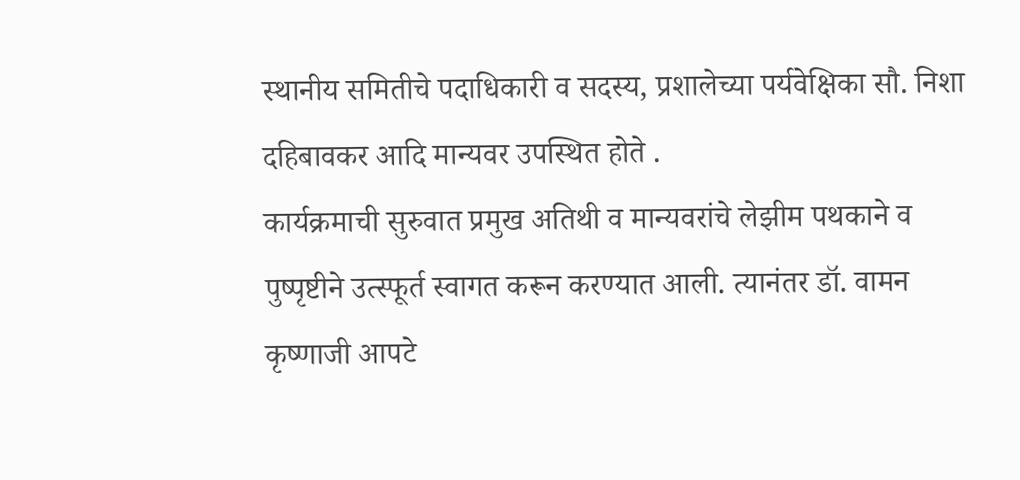स्थानीय समितीचे पदाधिकारी व सदस्य, प्रशालेच्या पर्यवेक्षिका सौ. निशा दहिबावकर आदि मान्यवर उपस्थित होते .
कार्यक्रमाची सुरुवात प्रमुख अतिथी व मान्यवरांचे लेझीम पथकाने व पुष्पृष्टीने उत्स्फूर्त स्वागत करून करण्यात आली. त्यानंतर डॉ. वामन कृष्णाजी आपटे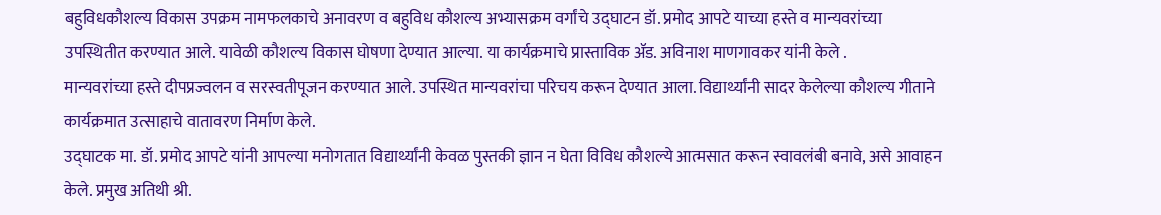बहुविधकौशल्य विकास उपक्रम नामफलकाचे अनावरण व बहुविध कौशल्य अभ्यासक्रम वर्गांचे उद्घाटन डॉ. प्रमोद आपटे याच्या हस्ते व मान्यवरांच्या उपस्थितीत करण्यात आले. यावेळी कौशल्य विकास घोषणा देण्यात आल्या. या कार्यक्रमाचे प्रास्ताविक ॲड. अविनाश माणगावकर यांनी केले .
मान्यवरांच्या हस्ते दीपप्रज्वलन व सरस्वतीपूजन करण्यात आले. उपस्थित मान्यवरांचा परिचय करून देण्यात आला. विद्यार्थ्यांनी सादर केलेल्या कौशल्य गीताने कार्यक्रमात उत्साहाचे वातावरण निर्माण केले.
उद्घाटक मा. डॉ. प्रमोद आपटे यांनी आपल्या मनोगतात विद्यार्थ्यांनी केवळ पुस्तकी ज्ञान न घेता विविध कौशल्ये आत्मसात करून स्वावलंबी बनावे, असे आवाहन केले. प्रमुख अतिथी श्री.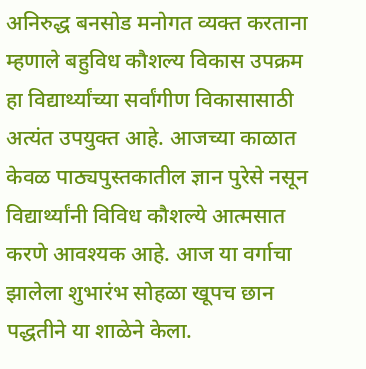अनिरुद्ध बनसोड मनोगत व्यक्त करताना म्हणाले बहुविध कौशल्य विकास उपक्रम हा विद्यार्थ्यांच्या सर्वांगीण विकासासाठी अत्यंत उपयुक्त आहे. आजच्या काळात केवळ पाठ्यपुस्तकातील ज्ञान पुरेसे नसून विद्यार्थ्यांनी विविध कौशल्ये आत्मसात करणे आवश्यक आहे. आज या वर्गाचा झालेला शुभारंभ सोहळा खूपच छान पद्धतीने या शाळेने केला.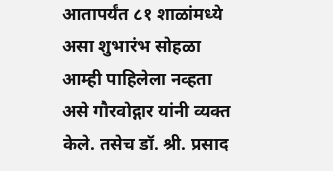आतापर्यंत ८१ शाळांमध्ये असा शुभारंभ सोहळा आम्ही पाहिलेला नव्हता असे गौरवोद्गार यांनी व्यक्त केले. तसेच डॉ. श्री. प्रसाद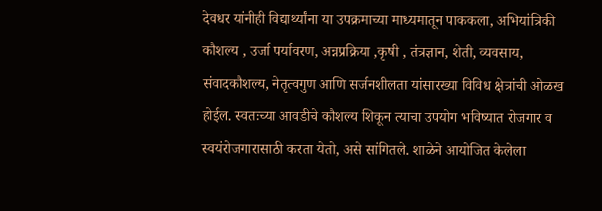देवधर यांनीही विद्यार्थ्यांना या उपक्रमाच्या माध्यमातून पाककला, अभियांत्रिकी कौशल्य , उर्जा पर्यावरण, अन्नप्रक्रिया ,कृषी , तंत्रज्ञान, शेती, व्यवसाय, संवादकौशल्य, नेतृत्वगुण आणि सर्जनशीलता यांसारख्या विविध क्षेत्रांची ओळख होईल. स्वतःच्या आवडीचे कौशल्य शिकून त्याचा उपयोग भविष्यात रोजगार व स्वयंरोजगारासाठी करता येतो, असे सांगितले. शाळेने आयोजित केलेला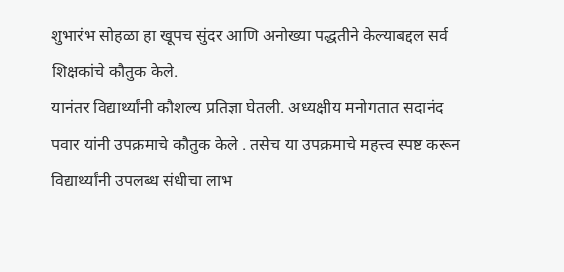शुभारंभ सोहळा हा खूपच सुंदर आणि अनोख्या पद्धतीने केल्याबद्दल सर्व शिक्षकांचे कौतुक केले.
यानंतर विद्यार्थ्यांनी कौशल्य प्रतिज्ञा घेतली. अध्यक्षीय मनोगतात सदानंद पवार यांनी उपक्रमाचे कौतुक केले . तसेच या उपक्रमाचे महत्त्व स्पष्ट करून विद्यार्थ्यांनी उपलब्ध संधीचा लाभ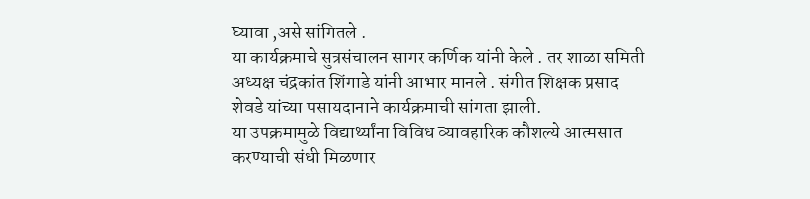घ्यावा ,असे सांगितले .
या कार्यक्रमाचे सुत्रसंचालन सागर कर्णिक यांनी केले . तर शाळा समिती अध्यक्ष चंद्रकांत शिंगाडे यांनी आभार मानले . संगीत शिक्षक प्रसाद शेवडे यांच्या पसायदानाने कार्यक्रमाची सांगता झाली.
या उपक्रमामुळे विद्यार्थ्यांना विविध व्यावहारिक कौशल्ये आत्मसात करण्याची संधी मिळणार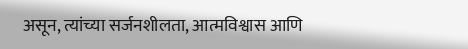असून, त्यांच्या सर्जनशीलता, आत्मविश्वास आणि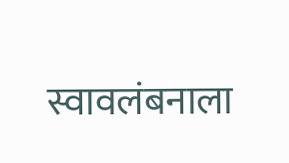स्वावलंबनाला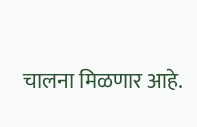चालना मिळणार आहे.